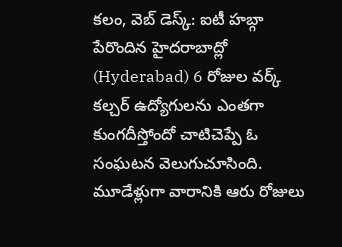కలం, వెబ్ డెస్క్: ఐటీ హబ్గా పేరొందిన హైదరాబాద్లో (Hyderabad) 6 రోజుల వర్క్ కల్చర్ ఉద్యోగులను ఎంతగా కుంగదీస్తోందో చాటిచెప్పే ఓ సంఘటన వెలుగుచూసింది. మూడేళ్లుగా వారానికి ఆరు రోజులు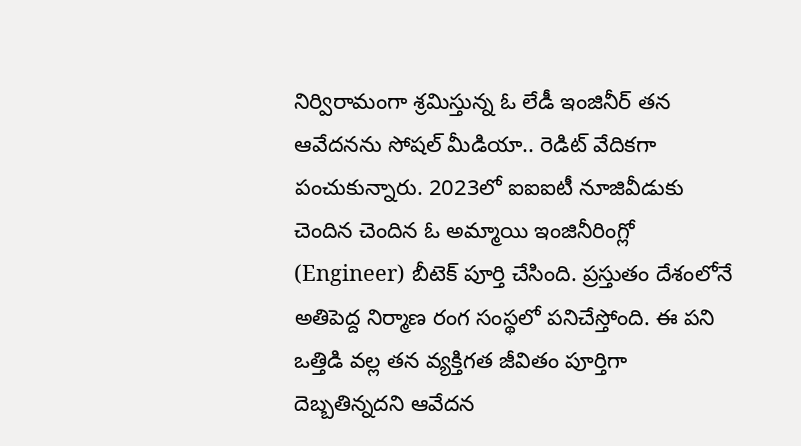నిర్విరామంగా శ్రమిస్తున్న ఓ లేడీ ఇంజినీర్ తన ఆవేదనను సోషల్ మీడియా.. రెడిట్ వేదికగా పంచుకున్నారు. 2023లో ఐఐఐటీ నూజివీడుకు చెందిన చెందిన ఓ అమ్మాయి ఇంజినీరింగ్లో (Engineer) బీటెక్ పూర్తి చేసింది. ప్రస్తుతం దేశంలోనే అతిపెద్ద నిర్మాణ రంగ సంస్థలో పనిచేస్తోంది. ఈ పని ఒత్తిడి వల్ల తన వ్యక్తిగత జీవితం పూర్తిగా దెబ్బతిన్నదని ఆవేదన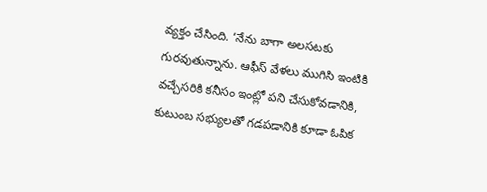వ్యక్తం చేసింది. ‘నేను బాగా అలసటకు గురవుతున్నాను. ఆఫీస్ వేళలు ముగిసి ఇంటికి వచ్చేసరికి కనీసం ఇంట్లో పని చేసుకోవడానికి, కుటుంబ సభ్యులతో గడపడానికి కూడా ఓపిక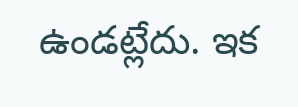ఉండట్లేదు. ఇక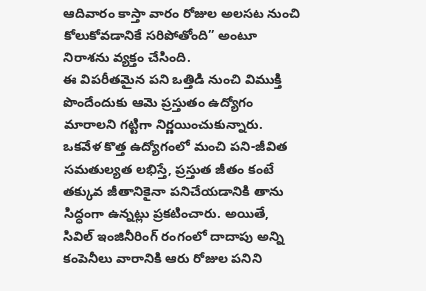ఆదివారం కాస్తా వారం రోజుల అలసట నుంచి కోలుకోవడానికే సరిపోతోంది” అంటూ నిరాశను వ్యక్తం చేసింది.
ఈ విపరీతమైన పని ఒత్తిడి నుంచి విముక్తి పొందేందుకు ఆమె ప్రస్తుతం ఉద్యోగం మారాలని గట్టిగా నిర్ణయించుకున్నారు. ఒకవేళ కొత్త ఉద్యోగంలో మంచి పని-జీవిత సమతుల్యత లభిస్తే, ప్రస్తుత జీతం కంటే తక్కువ జీతానికైనా పనిచేయడానికి తాను సిద్ధంగా ఉన్నట్లు ప్రకటించారు. అయితే, సివిల్ ఇంజినీరింగ్ రంగంలో దాదాపు అన్ని కంపెనీలు వారానికి ఆరు రోజుల పనిని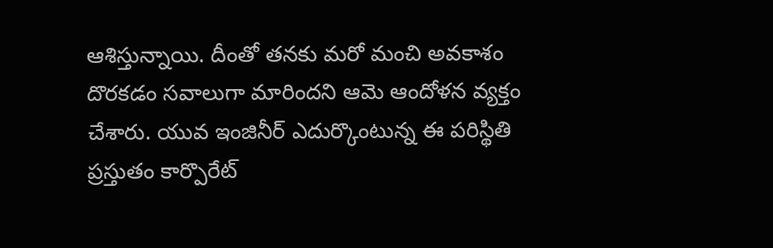ఆశిస్తున్నాయి. దీంతో తనకు మరో మంచి అవకాశం దొరకడం సవాలుగా మారిందని ఆమె ఆందోళన వ్యక్తం చేశారు. యువ ఇంజినీర్ ఎదుర్కొంటున్న ఈ పరిస్థితి ప్రస్తుతం కార్పొరేట్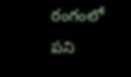రంగంలో పని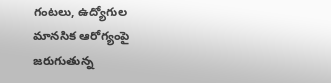గంటలు, ఉద్యోగుల మానసిక ఆరోగ్యంపై జరుగుతున్న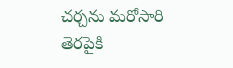చర్చను మరోసారి తెరపైకి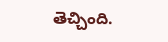తెచ్చింది.